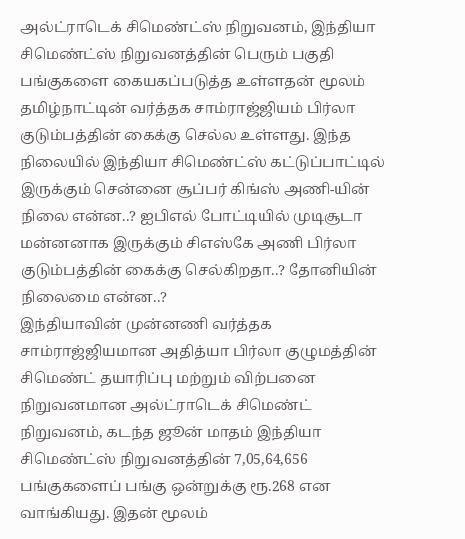அல்ட்ராடெக் சிமெண்ட்ஸ் நிறுவனம், இந்தியா சிமெண்ட்ஸ் நிறுவனத்தின் பெரும் பகுதி பங்குகளை கையகப்படுத்த உள்ளதன் மூலம் தமிழ்நாட்டின் வர்த்தக சாம்ராஜ்ஜியம் பிர்லா குடும்பத்தின் கைக்கு செல்ல உள்ளது. இந்த நிலையில் இந்தியா சிமெண்ட்ஸ் கட்டுப்பாட்டில் இருக்கும் சென்னை சூப்பர் கிங்ஸ் அணி-யின் நிலை என்ன..? ஐபிஎல் போட்டியில் முடிசூடா மன்னனாக இருக்கும் சிஎஸ்கே அணி பிர்லா குடும்பத்தின் கைக்கு செல்கிறதா..? தோனியின் நிலைமை என்ன..?
இந்தியாவின் முன்னணி வர்த்தக சாம்ராஜ்ஜியமான அதித்யா பிர்லா குழுமத்தின் சிமெண்ட் தயாரிப்பு மற்றும் விற்பனை நிறுவனமான அல்ட்ராடெக் சிமெண்ட் நிறுவனம், கடந்த ஜூன் மாதம் இந்தியா சிமெண்ட்ஸ் நிறுவனத்தின் 7,05,64,656 பங்குகளைப் பங்கு ஒன்றுக்கு ரூ.268 என வாங்கியது. இதன் மூலம்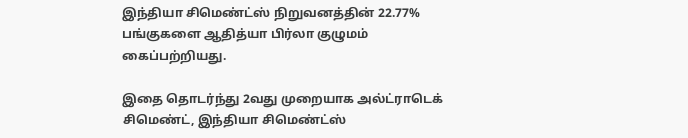இந்தியா சிமெண்ட்ஸ் நிறுவனத்தின் 22.77% பங்குகளை ஆதித்யா பிர்லா குழுமம் கைப்பற்றியது.

இதை தொடர்ந்து 2வது முறையாக அல்ட்ராடெக் சிமெண்ட், இந்தியா சிமெண்ட்ஸ்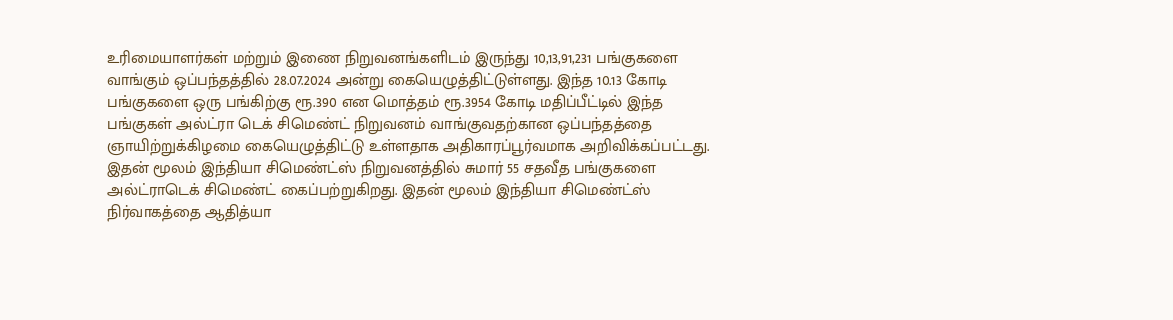உரிமையாளர்கள் மற்றும் இணை நிறுவனங்களிடம் இருந்து 10,13,91,231 பங்குகளை வாங்கும் ஒப்பந்தத்தில் 28.07.2024 அன்று கையெழுத்திட்டுள்ளது. இந்த 10.13 கோடி பங்குகளை ஒரு பங்கிற்கு ரூ.390 என மொத்தம் ரூ.3954 கோடி மதிப்பீட்டில் இந்த பங்குகள் அல்ட்ரா டெக் சிமெண்ட் நிறுவனம் வாங்குவதற்கான ஒப்பந்தத்தை ஞாயிற்றுக்கிழமை கையெழுத்திட்டு உள்ளதாக அதிகாரப்பூர்வமாக அறிவிக்கப்பட்டது.
இதன் மூலம் இந்தியா சிமெண்ட்ஸ் நிறுவனத்தில் சுமார் 55 சதவீத பங்குகளை அல்ட்ராடெக் சிமெண்ட் கைப்பற்றுகிறது. இதன் மூலம் இந்தியா சிமெண்ட்ஸ் நிர்வாகத்தை ஆதித்யா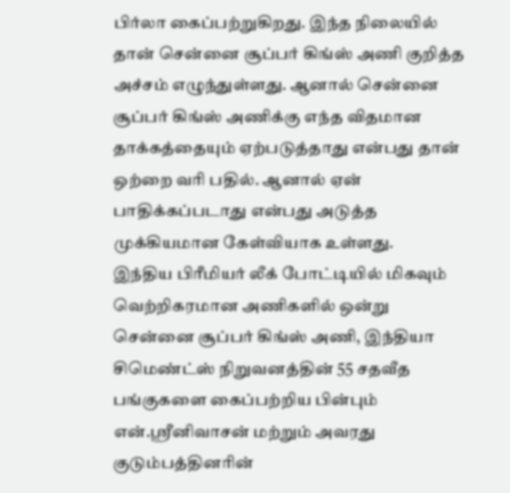பிர்லா கைப்பற்றுகிறது. இந்த நிலையில் தான் சென்னை சூப்பர் கிங்ஸ் அணி குறித்த அச்சம் எழுந்துள்ளது. ஆனால் சென்னை சூப்பர் கிங்ஸ் அணிக்கு எந்த விதமான தாக்கத்தையும் ஏற்படுத்தாது என்பது தான் ஒற்றை வரி பதில். ஆனால் ஏன் பாதிக்கப்படாது என்பது அடுத்த முக்கியமான கேள்வியாக உள்ளது.
இந்திய பிரீமியர் லீக் போட்டியில் மிகவும் வெற்றிகரமான அணிகளில் ஒன்று சென்னை சூப்பர் கிங்ஸ் அணி, இந்தியா சிமெண்ட்ஸ் நிறுவனத்தின் 55 சதவீத பங்குகளை கைப்பற்றிய பின்பும் என்.ஸ்ரீனிவாசன் மற்றும் அவரது குடும்பத்தினரின்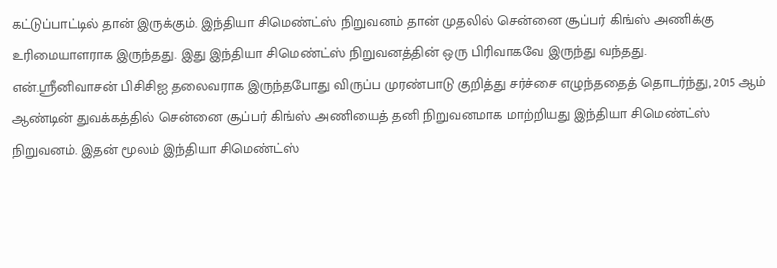கட்டுப்பாட்டில் தான் இருக்கும். இந்தியா சிமெண்ட்ஸ் நிறுவனம் தான் முதலில் சென்னை சூப்பர் கிங்ஸ் அணிக்கு உரிமையாளராக இருந்தது. இது இந்தியா சிமெண்ட்ஸ் நிறுவனத்தின் ஒரு பிரிவாகவே இருந்து வந்தது.
என்.ஸ்ரீனிவாசன் பிசிசிஐ தலைவராக இருந்தபோது விருப்ப முரண்பாடு குறித்து சர்ச்சை எழுந்ததைத் தொடர்ந்து, 2015 ஆம் ஆண்டின் துவக்கத்தில் சென்னை சூப்பர் கிங்ஸ் அணியைத் தனி நிறுவனமாக மாற்றியது இந்தியா சிமெண்ட்ஸ் நிறுவனம். இதன் மூலம் இந்தியா சிமெண்ட்ஸ்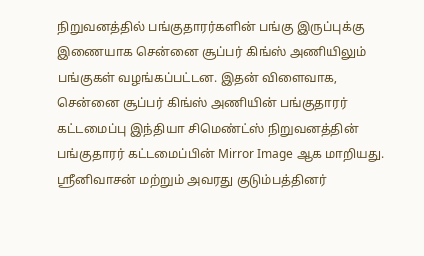நிறுவனத்தில் பங்குதாரர்களின் பங்கு இருப்புக்கு இணையாக சென்னை சூப்பர் கிங்ஸ் அணியிலும் பங்குகள் வழங்கப்பட்டன. இதன் விளைவாக, சென்னை சூப்பர் கிங்ஸ் அணியின் பங்குதாரர் கட்டமைப்பு இந்தியா சிமெண்ட்ஸ் நிறுவனத்தின் பங்குதாரர் கட்டமைப்பின் Mirror Image ஆக மாறியது.
ஸ்ரீனிவாசன் மற்றும் அவரது குடும்பத்தினர்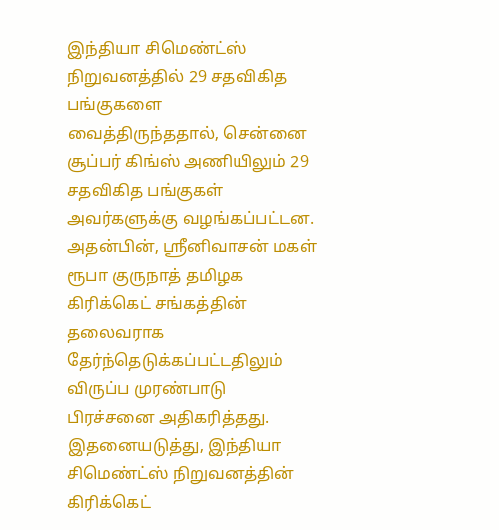இந்தியா சிமெண்ட்ஸ் நிறுவனத்தில் 29 சதவிகித பங்குகளை வைத்திருந்ததால், சென்னை சூப்பர் கிங்ஸ் அணியிலும் 29 சதவிகித பங்குகள் அவர்களுக்கு வழங்கப்பட்டன. அதன்பின், ஸ்ரீனிவாசன் மகள் ரூபா குருநாத் தமிழக கிரிக்கெட் சங்கத்தின் தலைவராக தேர்ந்தெடுக்கப்பட்டதிலும் விருப்ப முரண்பாடு பிரச்சனை அதிகரித்தது.
இதனையடுத்து, இந்தியா சிமெண்ட்ஸ் நிறுவனத்தின் கிரிக்கெட்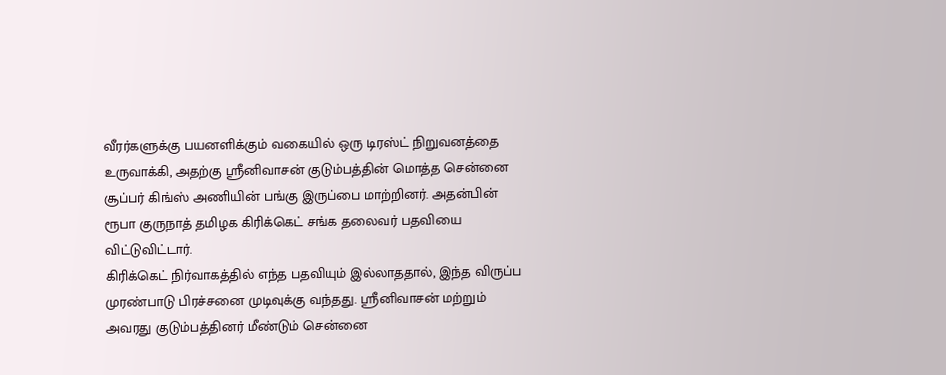வீரர்களுக்கு பயனளிக்கும் வகையில் ஒரு டிரஸ்ட் நிறுவனத்தை உருவாக்கி, அதற்கு ஸ்ரீனிவாசன் குடும்பத்தின் மொத்த சென்னை சூப்பர் கிங்ஸ் அணியின் பங்கு இருப்பை மாற்றினர். அதன்பின் ரூபா குருநாத் தமிழக கிரிக்கெட் சங்க தலைவர் பதவியை விட்டுவிட்டார்.
கிரிக்கெட் நிர்வாகத்தில் எந்த பதவியும் இல்லாததால், இந்த விருப்ப முரண்பாடு பிரச்சனை முடிவுக்கு வந்தது. ஸ்ரீனிவாசன் மற்றும் அவரது குடும்பத்தினர் மீண்டும் சென்னை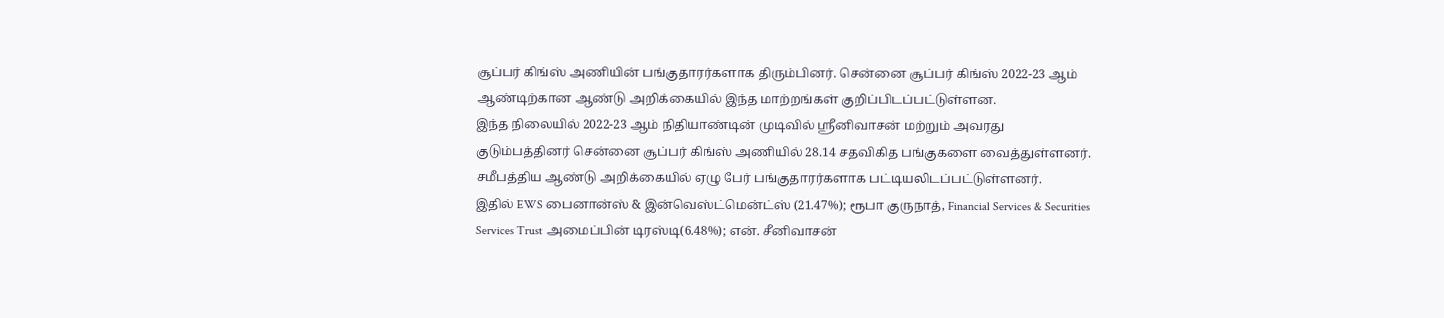சூப்பர் கிங்ஸ் அணியின் பங்குதாரர்களாக திரும்பினர். சென்னை சூப்பர் கிங்ஸ் 2022-23 ஆம் ஆண்டிற்கான ஆண்டு அறிக்கையில் இந்த மாற்றங்கள் குறிப்பிடப்பட்டுள்ளன.
இந்த நிலையில் 2022-23 ஆம் நிதியாண்டின் முடிவில் ஸ்ரீனிவாசன் மற்றும் அவரது குடும்பத்தினர் சென்னை சூப்பர் கிங்ஸ் அணியில் 28.14 சதவிகித பங்குகளை வைத்துள்ளனர். சமீபத்திய ஆண்டு அறிக்கையில் ஏழு பேர் பங்குதாரர்களாக பட்டியலிடப்பட்டுள்ளனர்.
இதில் EWS பைனான்ஸ் & இன்வெஸ்ட்மென்ட்ஸ் (21.47%); ரூபா குருநாத், Financial Services & Securities Services Trust அமைப்பின் டிரஸ்டி(6.48%); என். சீனிவாசன்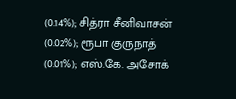(0.14%); சித்ரா சீனிவாசன் (0.02%); ரூபா குருநாத் (0.01%); எஸ்.கே. அசோக்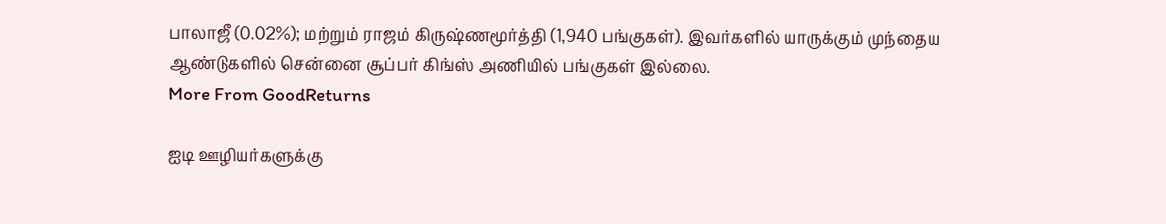பாலாஜீ (0.02%); மற்றும் ராஜம் கிருஷ்ணமூர்த்தி (1,940 பங்குகள்). இவர்களில் யாருக்கும் முந்தைய ஆண்டுகளில் சென்னை சூப்பர் கிங்ஸ் அணியில் பங்குகள் இல்லை.
More From GoodReturns

ஐடி ஊழியர்களுக்கு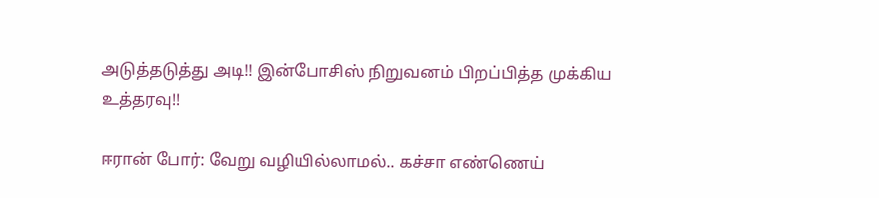அடுத்தடுத்து அடி!! இன்போசிஸ் நிறுவனம் பிறப்பித்த முக்கிய உத்தரவு!!

ஈரான் போர்: வேறு வழியில்லாமல்.. கச்சா எண்ணெய்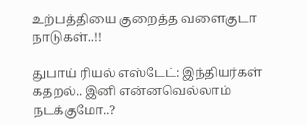உற்பத்தியை குறைத்த வளைகுடா நாடுகள்..!!

துபாய் ரியல் எஸ்டேட்: இந்தியர்கள் கதறல்.. இனி என்னவெல்லாம் நடக்குமோ..?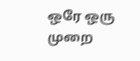ஒரே ஒரு முறை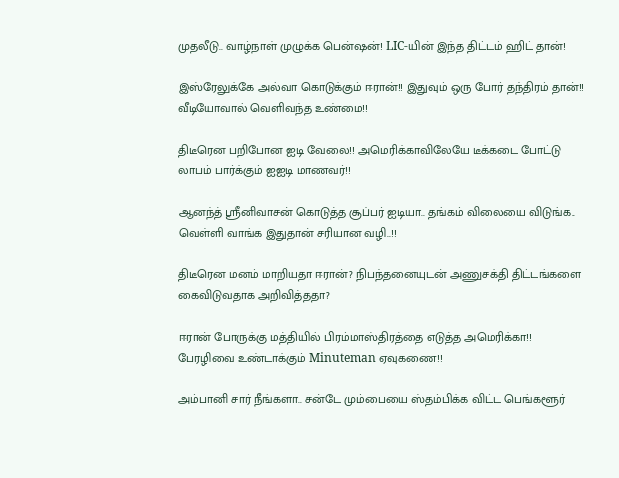முதலீடு.. வாழ்நாள் முழுக்க பென்ஷன்! LIC-யின் இந்த திட்டம் ஹிட் தான்!

இஸ்ரேலுக்கே அல்வா கொடுக்கும் ஈரான்!! இதுவும் ஒரு போர் தந்திரம் தான்!! வீடியோவால் வெளிவந்த உண்மை!!

திடீரென பறிபோன ஐடி வேலை!! அமெரிக்காவிலேயே டீக்கடை போட்டு லாபம் பார்க்கும் ஐஐடி மாணவர்!!

ஆனந்த் ஸ்ரீனிவாசன் கொடுத்த சூப்பர் ஐடியா.. தங்கம் விலையை விடுங்க.. வெள்ளி வாங்க இதுதான் சரியான வழி..!!

திடீரென மனம் மாறியதா ஈரான்? நிபந்தனையுடன் அணுசக்தி திட்டங்களை கைவிடுவதாக அறிவித்ததா?

ஈரான் போருக்கு மத்தியில் பிரம்மாஸ்திரத்தை எடுத்த அமெரிக்கா!! பேரழிவை உண்டாக்கும் Minuteman ஏவுகணை!!

அம்பானி சார் நீங்களா.. சன்டே மும்பையை ஸ்தம்பிக்க விட்ட பெங்களூர்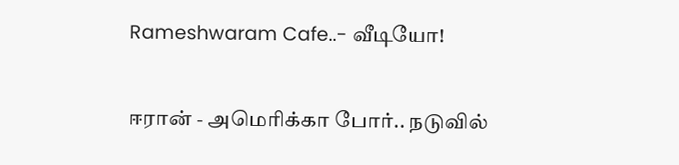Rameshwaram Cafe..- வீடியோ!

ஈரான் - அமெரிக்கா போர்.. நடுவில்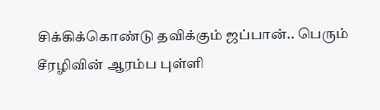சிக்கிக்கொண்டு தவிக்கும் ஜப்பான்.. பெரும் சீரழிவின் ஆரம்ப புள்ளி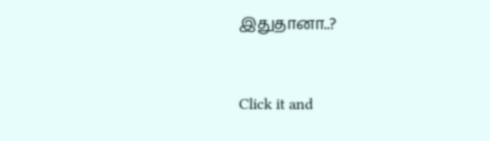இதுதானா..?



Click it and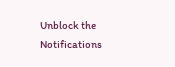Unblock the Notifications